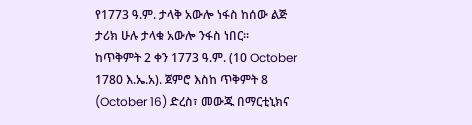የ1773 ዓ.ም. ታላቅ አውሎ ነፋስ ከሰው ልጅ ታሪክ ሁሉ ታላቁ አውሎ ንፋስ ነበር። ከጥቅምት 2 ቀን 1773 ዓ.ም. (10 October 1780 እ.ኤ.አ). ጀምሮ እስከ ጥቅምት 8 (October 16) ድረስ፣ መውጁ በማርቲኒክና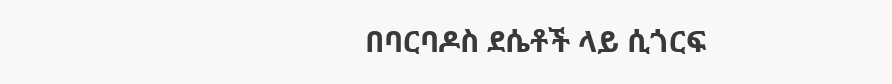በባርባዶስ ደሴቶች ላይ ሲጎርፍ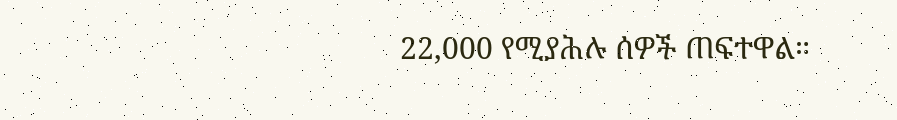22,000 የሚያሕሉ ሰዎች ጠፍተዋል።